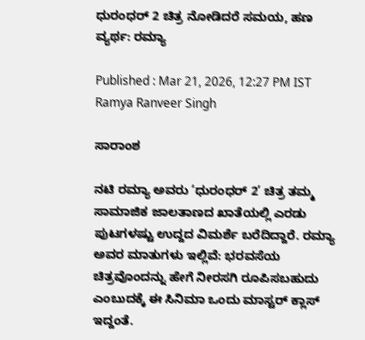ಧುರಂಧರ್‌ 2 ಚಿತ್ರ ನೋಡಿದರೆ ಸಮಯ, ಹಣ ವ್ಯರ್ಥ: ರಮ್ಯಾ

Published : Mar 21, 2026, 12:27 PM IST
Ramya Ranveer Singh

ಸಾರಾಂಶ

ನಟಿ ರಮ್ಯಾ ಅವರು ‘ಧುರಂಧರ್‌ 2’ ಚಿತ್ರ ತಮ್ಮ ಸಾಮಾಜಿಕ ಜಾಲತಾಣದ ಖಾತೆಯಲ್ಲಿ ಎರಡು ಪುಟಗಳಷ್ಟು ಉದ್ದದ ವಿಮರ್ಶೆ ಬರೆದಿದ್ದಾರೆ. ರಮ್ಯಾ ಅವರ ಮಾತುಗಳು ಇಲ್ಲಿವೆ: ಭರವಸೆಯ ಚಿತ್ರವೊಂದನ್ನು ಹೇಗೆ ನೀರಸಗಿ ರೂಪಿಸಬಹುದು ಎಂಬುದಕ್ಕೆ ಈ ಸಿನಿಮಾ ಒಂದು ಮಾಸ್ಟರ್‌ ಕ್ಲಾಸ್‌ ಇದ್ದಂತೆ.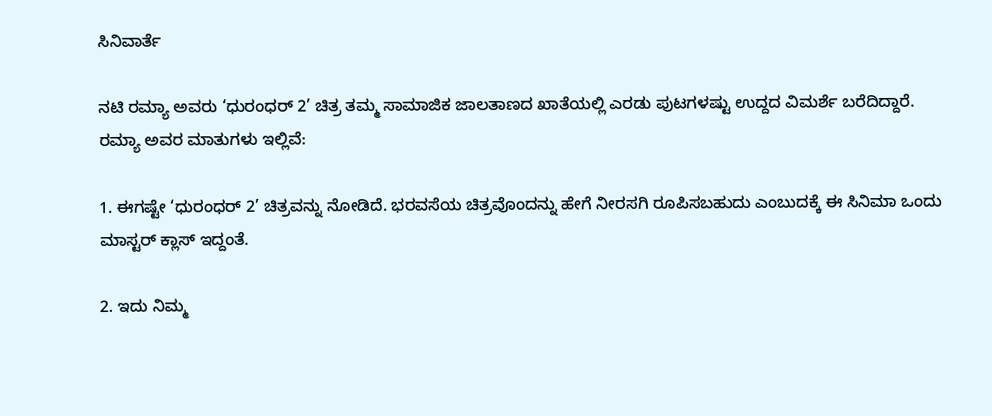ಸಿನಿವಾರ್ತೆ

ನಟಿ ರಮ್ಯಾ ಅವರು ‘ಧುರಂಧರ್‌ 2’ ಚಿತ್ರ ತಮ್ಮ ಸಾಮಾಜಿಕ ಜಾಲತಾಣದ ಖಾತೆಯಲ್ಲಿ ಎರಡು ಪುಟಗಳಷ್ಟು ಉದ್ದದ ವಿಮರ್ಶೆ ಬರೆದಿದ್ದಾರೆ. ರಮ್ಯಾ ಅವರ ಮಾತುಗಳು ಇಲ್ಲಿವೆ:

1. ಈಗಷ್ಟೇ ‘ಧುರಂಧರ್‌ 2’ ಚಿತ್ರವನ್ನು ನೋಡಿದೆ. ಭರವಸೆಯ ಚಿತ್ರವೊಂದನ್ನು ಹೇಗೆ ನೀರಸಗಿ ರೂಪಿಸಬಹುದು ಎಂಬುದಕ್ಕೆ ಈ ಸಿನಿಮಾ ಒಂದು ಮಾಸ್ಟರ್‌ ಕ್ಲಾಸ್‌ ಇದ್ದಂತೆ.

2. ಇದು ನಿಮ್ಮ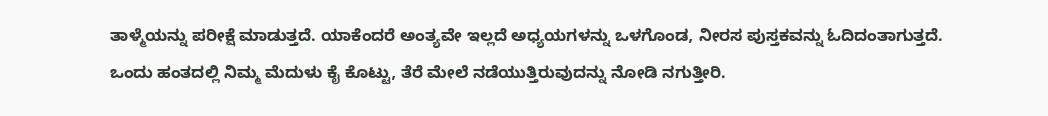ತಾಳ್ಮೆಯನ್ನು ಪರೀಕ್ಷೆ ಮಾಡುತ್ತದೆ. ಯಾಕೆಂದರೆ ಅಂತ್ಯವೇ ಇಲ್ಲದೆ ಅಧ್ಯಯಗಳನ್ನು ಒಳಗೊಂಡ, ನೀರಸ ಪುಸ್ತಕವನ್ನು ಓದಿದಂತಾಗುತ್ತದೆ. ಒಂದು ಹಂತದಲ್ಲಿ ನಿಮ್ಮ ಮೆದುಳು ಕೈ ಕೊಟ್ಟು, ತೆರೆ ಮೇಲೆ ನಡೆಯುತ್ತಿರುವುದನ್ನು ನೋಡಿ ನಗುತ್ತೀರಿ.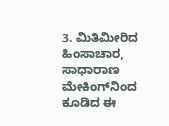3. ಮಿತಿಮೀರಿದ ಹಿಂಸಾಚಾರ, ಸಾಧಾರಾಣ ಮೇಕಿಂಗ್‌ನಿಂದ ಕೂಡಿದ ಈ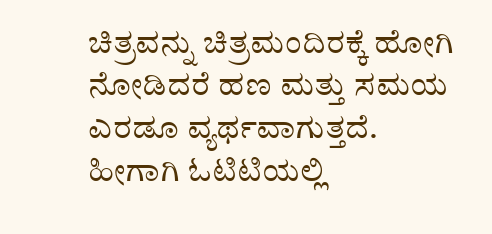ಚಿತ್ರವನ್ನು ಚಿತ್ರಮಂದಿರಕ್ಕೆ ಹೋಗಿ ನೋಡಿದರೆ ಹಣ ಮತ್ತು ಸಮಯ ಎರಡೂ ವ್ಯರ್ಥವಾಗುತ್ತದೆ. ಹೀಗಾಗಿ ಓಟಿಟಿಯಲ್ಲಿ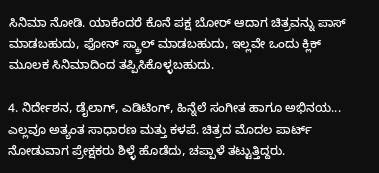ಸಿನಿಮಾ ನೋಡಿ. ಯಾಕೆಂದರೆ ಕೊನೆ ಪಕ್ಷ ಬೋರ್‌ ಆದಾಗ ಚಿತ್ರವನ್ನು ಪಾಸ್ ಮಾಡಬಹುದು, ಫೋನ್‌ ಸ್ಕ್ರಾಲ್‌ ಮಾಡಬಹುದು, ಇಲ್ಲವೇ ಒಂದು ಕ್ಲಿಕ್‌ ಮೂಲಕ ಸಿನಿಮಾದಿಂದ ತಪ್ಪಿಸಿಕೊಳ್ಳಬಹುದು.

4. ನಿರ್ದೇಶನ, ಡೈಲಾಗ್‌, ಎಡಿಟಿಂಗ್‌, ಹಿನ್ನೆಲೆ ಸಂಗೀತ ಹಾಗೂ ಅಭಿನಯ... ಎಲ್ಲವೂ ಅತ್ಯಂತ ಸಾಧಾರಣ ಮತ್ತು ಕಳಪೆ. ಚಿತ್ರದ ಮೊದಲ ಪಾರ್ಟ್ ನೋಡುವಾಗ ಪ್ರೇಕ್ಷಕರು ಶಿಳ್ಳೆ ಹೊಡೆದು, ಚಪ್ಪಾಳೆ ತಟ್ಟುತ್ತಿದ್ದರು.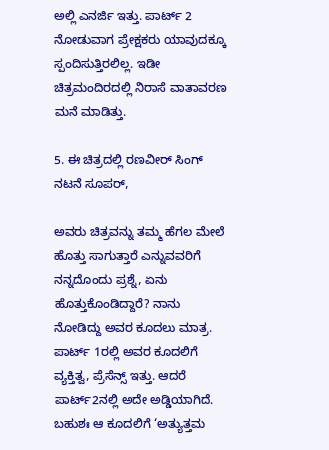ಅಲ್ಲಿ ಎನರ್ಜಿ ಇತ್ತು. ಪಾರ್ಟ್‌ 2 ನೋಡುವಾಗ ಪ್ರೇಕ್ಷಕರು ಯಾವುದಕ್ಕೂ ಸ್ಪಂದಿಸುತ್ತಿರಲಿಲ್ಲ. ಇಡೀ ಚಿತ್ರಮಂದಿರದಲ್ಲಿ ನಿರಾಸೆ ವಾತಾವರಣ ಮನೆ ಮಾಡಿತ್ತು.

5. ಈ ಚಿತ್ರದಲ್ಲಿ ರಣವೀರ್‌ ಸಿಂಗ್‌ ನಟನೆ ಸೂಪರ್‌,

ಅವರು ಚಿತ್ರವನ್ನು ತಮ್ಮ ಹೆಗಲ ಮೇಲೆ ಹೊತ್ತು ಸಾಗುತ್ತಾರೆ ಎನ್ನುವವರಿಗೆ ನನ್ನದೊಂದು ಪ್ರಶ್ನೆ, ಏನು ಹೊತ್ತುಕೊಂಡಿದ್ದಾರೆ? ನಾನು ನೋಡಿದ್ದು ಅವರ ಕೂದಲು ಮಾತ್ರ. ಪಾರ್ಟ್‌ 1ರಲ್ಲಿ ಅವರ ಕೂದಲಿಗೆ ವ್ಯಕ್ತಿತ್ವ, ಪ್ರೆಸೆನ್ಸ್ ಇತ್ತು. ಆದರೆ ಪಾರ್ಟ್‌2ನಲ್ಲಿ ಅದೇ ಅಡ್ಡಿಯಾಗಿದೆ. ಬಹುಶಃ ಆ ಕೂದಲಿಗೆ ‘ಅತ್ಯುತ್ತಮ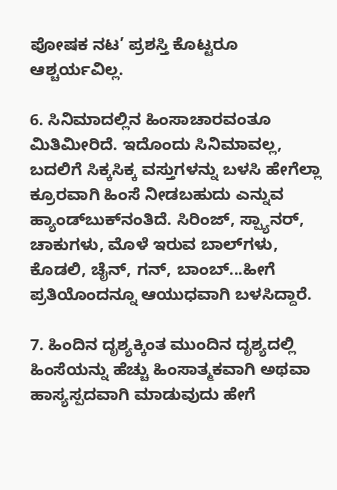ಪೋಷಕ ನಟ’ ಪ್ರಶಸ್ತಿ ಕೊಟ್ಟರೂ ಆಶ್ಚರ್ಯವಿಲ್ಲ.

6. ಸಿನಿಮಾದಲ್ಲಿನ ಹಿಂಸಾಚಾರವಂತೂ ಮಿತಿಮೀರಿದೆ. ಇದೊಂದು ಸಿನಿಮಾವಲ್ಲ, ಬದಲಿಗೆ ಸಿಕ್ಕಸಿಕ್ಕ ವಸ್ತುಗಳನ್ನು ಬಳಸಿ ಹೇಗೆಲ್ಲಾ ಕ್ರೂರವಾಗಿ ಹಿಂಸೆ ನೀಡಬಹುದು ಎನ್ನುವ ಹ್ಯಾಂಡ್‌ಬುಕ್‌ನಂತಿದೆ. ಸಿರಿಂಜ್‌, ಸ್ಪ್ಯಾನರ್‌, ಚಾಕುಗಳು, ಮೊಳೆ ಇರುವ ಬಾಲ್‌ಗಳು, ಕೊಡಲಿ, ಚೈನ್‌, ಗನ್‌, ಬಾಂಬ್‌...ಹೀಗೆ ಪ್ರತಿಯೊಂದನ್ನೂ ಆಯುಧವಾಗಿ ಬಳಸಿದ್ದಾರೆ.

7. ಹಿಂದಿನ ದೃಶ್ಯಕ್ಕಿಂತ ಮುಂದಿನ ದೃಶ್ಯದಲ್ಲಿ ಹಿಂಸೆಯನ್ನು ಹೆಚ್ಚು ಹಿಂಸಾತ್ಮಕವಾಗಿ ಅಥವಾ ಹಾಸ್ಯಸ್ಪದವಾಗಿ ಮಾಡುವುದು ಹೇಗೆ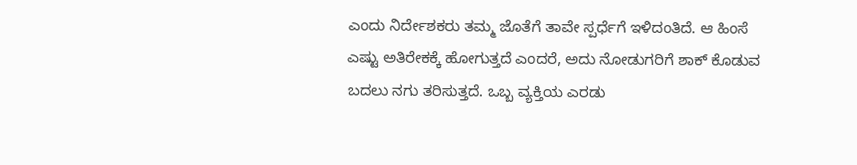ಎಂದು ನಿರ್ದೇಶಕರು ತಮ್ಮ ಜೊತೆಗೆ ತಾವೇ ಸ್ಪರ್ಧೆಗೆ ಇಳಿದಂತಿದೆ. ಆ ಹಿಂಸೆ ಎಷ್ಟು ಅತಿರೇಕಕ್ಕೆ ಹೋಗುತ್ತದೆ ಎಂದರೆ, ಅದು ನೋಡುಗರಿಗೆ ಶಾಕ್‌ ಕೊಡುವ ಬದಲು ನಗು ತರಿಸುತ್ತದೆ. ಒಬ್ಬ ವ್ಯಕ್ತಿಯ ಎರಡು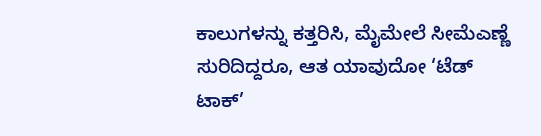ಕಾಲುಗಳನ್ನು ಕತ್ತರಿಸಿ, ಮೈಮೇಲೆ ಸೀಮೆಎಣ್ಣೆ ಸುರಿದಿದ್ದರೂ, ಆತ ಯಾವುದೋ ‘ಟೆಡ್ ಟಾಕ್’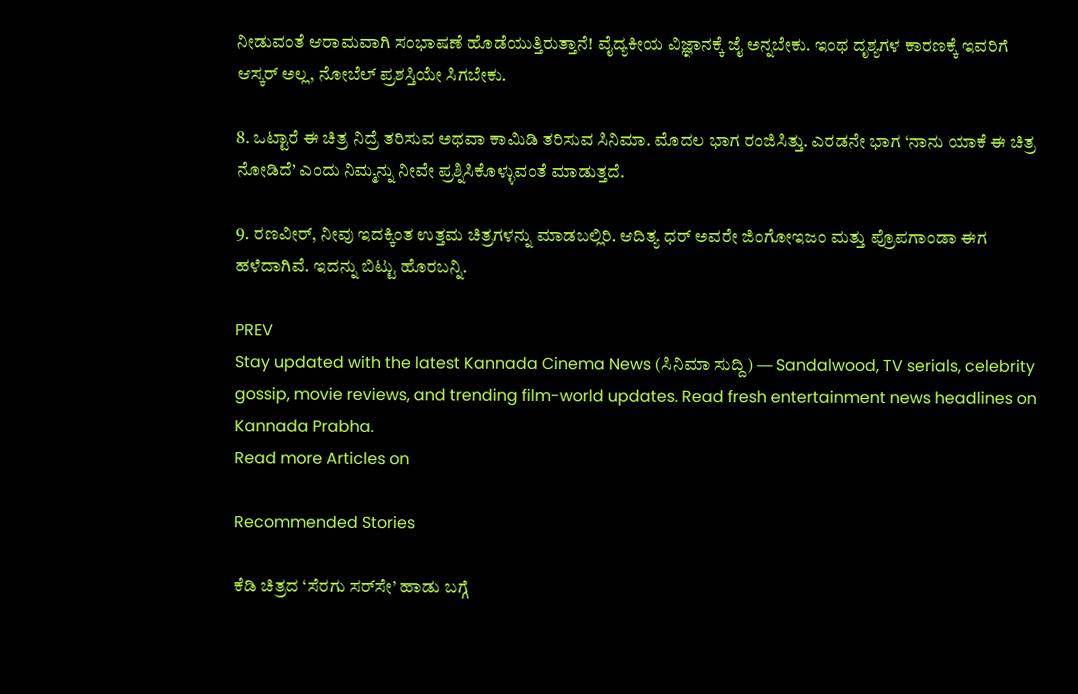ನೀಡುವಂತೆ ಆರಾಮವಾಗಿ ಸಂಭಾಷಣೆ ಹೊಡೆಯುತ್ತಿರುತ್ತಾನೆ! ವೈದ್ಯಕೀಯ ವಿಜ್ಞಾನಕ್ಕೆ ಜೈ ಅನ್ನಬೇಕು. ಇಂಥ ದೃಶ್ಯಗಳ ಕಾರಣಕ್ಕೆ ಇವರಿಗೆ ಆಸ್ಕರ್‌ ಅಲ್ಲ, ನೋಬೆಲ್‌ ಪ್ರಶಸ್ತಿಯೇ ಸಿಗಬೇಕು.

8. ಒಟ್ಟಾರೆ ಈ ಚಿತ್ರ ನಿದ್ರೆ ತರಿಸುವ ಅಥವಾ ಕಾಮಿಡಿ ತರಿಸುವ ಸಿನಿಮಾ. ಮೊದಲ ಭಾಗ ರಂಜಿಸಿತ್ತು. ಎರಡನೇ ಭಾಗ ‘ನಾನು ಯಾಕೆ ಈ ಚಿತ್ರ ನೋಡಿದೆ’ ಎಂದು ನಿಮ್ಮನ್ನು ನೀವೇ ಪ್ರಶ್ನಿಸಿಕೊಳ್ಳುವಂತೆ ಮಾಡುತ್ತದೆ.

9. ರಣವೀರ್‌, ನೀವು ಇದಕ್ಕಿಂತ ಉತ್ತಮ ಚಿತ್ರಗಳನ್ನು ಮಾಡಬಲ್ಲಿರಿ. ಆದಿತ್ಯ ಧರ್‌ ಅವರೇ ಜಿಂಗೋಇಜಂ ಮತ್ತು ಪ್ರೊಪಗಾಂಡಾ ಈಗ ಹಳೆದಾಗಿವೆ. ಇದನ್ನು ಬಿಟ್ಟು ಹೊರಬನ್ನಿ.

PREV
Stay updated with the latest Kannada Cinema News (ಸಿನಿಮಾ ಸುದ್ದಿ) — Sandalwood, TV serials, celebrity gossip, movie reviews, and trending film-world updates. Read fresh entertainment news headlines on Kannada Prabha.
Read more Articles on

Recommended Stories

ಕೆಡಿ ಚಿತ್ರದ ‘ಸೆರಗು ಸರ್‌ಸೇ’ ಹಾಡು ಬಗ್ಗೆ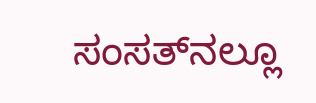ಸಂಸತ್‌ನಲ್ಲೂ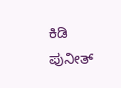ಕಿಡಿ
ಪುನೀತ್‌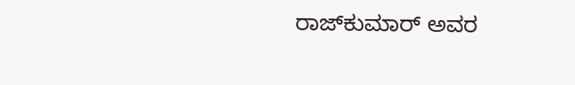ರಾಜ್‌ಕುಮಾರ್‌ ಅವರ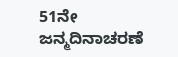51ನೇ ಜನ್ಮದಿನಾಚರಣೆ